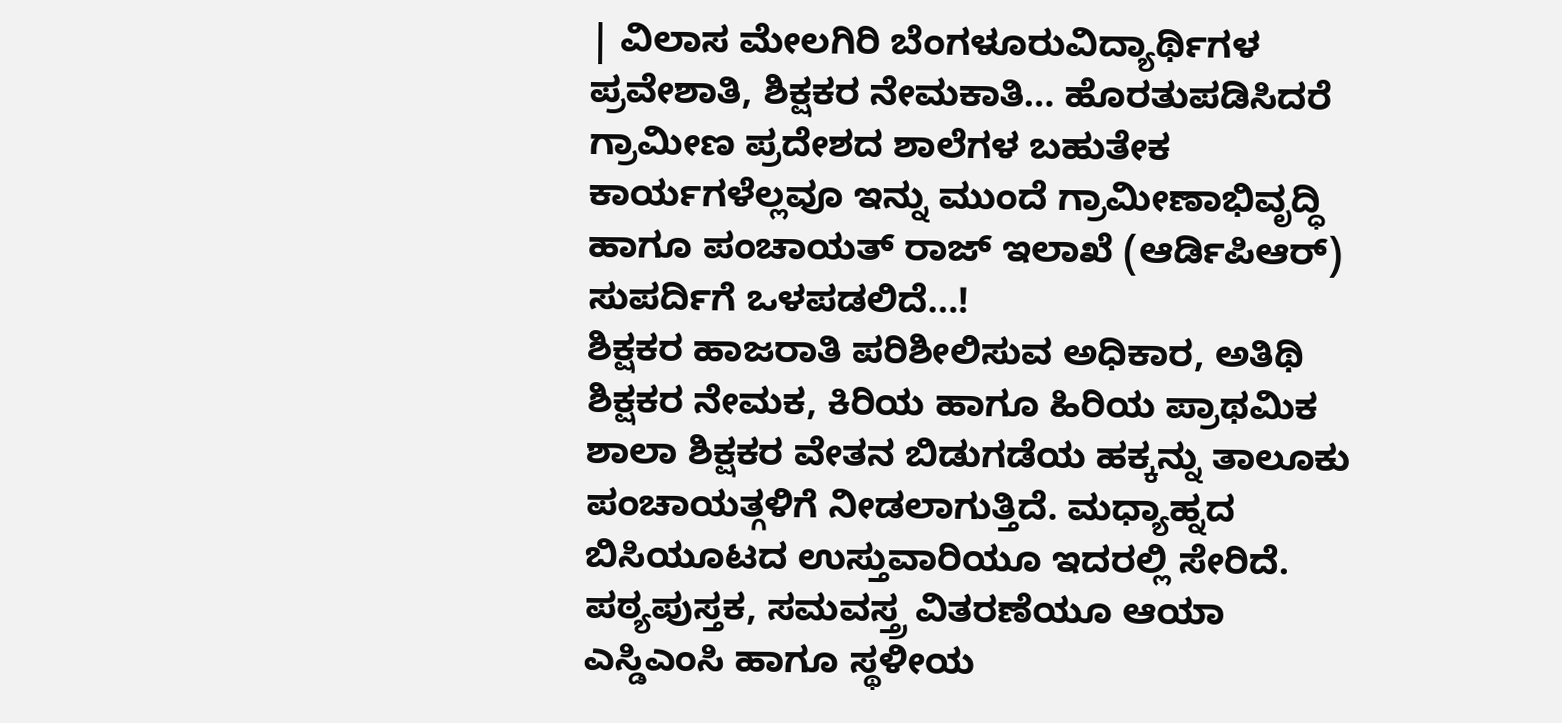| ವಿಲಾಸ ಮೇಲಗಿರಿ ಬೆಂಗಳೂರುವಿದ್ಯಾರ್ಥಿಗಳ ಪ್ರವೇಶಾತಿ, ಶಿಕ್ಷಕರ ನೇಮಕಾತಿ… ಹೊರತುಪಡಿಸಿದರೆ ಗ್ರಾಮೀಣ ಪ್ರದೇಶದ ಶಾಲೆಗಳ ಬಹುತೇಕ ಕಾರ್ಯಗಳೆಲ್ಲವೂ ಇನ್ನು ಮುಂದೆ ಗ್ರಾಮೀಣಾಭಿವೃದ್ಧಿ ಹಾಗೂ ಪಂಚಾಯತ್ ರಾಜ್ ಇಲಾಖೆ (ಆರ್ಡಿಪಿಆರ್) ಸುಪರ್ದಿಗೆ ಒಳಪಡಲಿದೆ…!
ಶಿಕ್ಷಕರ ಹಾಜರಾತಿ ಪರಿಶೀಲಿಸುವ ಅಧಿಕಾರ, ಅತಿಥಿ ಶಿಕ್ಷಕರ ನೇಮಕ, ಕಿರಿಯ ಹಾಗೂ ಹಿರಿಯ ಪ್ರಾಥಮಿಕ ಶಾಲಾ ಶಿಕ್ಷಕರ ವೇತನ ಬಿಡುಗಡೆಯ ಹಕ್ಕನ್ನು ತಾಲೂಕು ಪಂಚಾಯತ್ಗಳಿಗೆ ನೀಡಲಾಗುತ್ತಿದೆ. ಮಧ್ಯಾಹ್ನದ ಬಿಸಿಯೂಟದ ಉಸ್ತುವಾರಿಯೂ ಇದರಲ್ಲಿ ಸೇರಿದೆ. ಪಠ್ಯಪುಸ್ತಕ, ಸಮವಸ್ತ್ರ ವಿತರಣೆಯೂ ಆಯಾ ಎಸ್ಡಿಎಂಸಿ ಹಾಗೂ ಸ್ಥಳೀಯ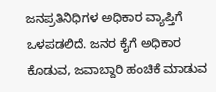ಜನಪ್ರತಿನಿಧಿಗಳ ಅಧಿಕಾರ ವ್ಯಾಪ್ತಿಗೆ ಒಳಪಡಲಿದೆ. ಜನರ ಕೈಗೆ ಅಧಿಕಾರ ಕೊಡುವ, ಜವಾಬ್ದಾರಿ ಹಂಚಿಕೆ ಮಾಡುವ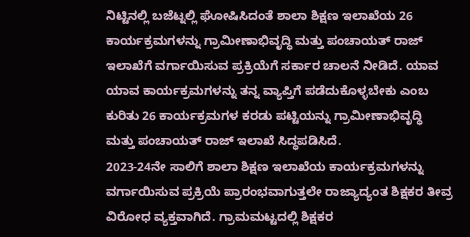ನಿಟ್ಟಿನಲ್ಲಿ ಬಜೆಟ್ನಲ್ಲಿ ಘೋಷಿಸಿದಂತೆ ಶಾಲಾ ಶಿಕ್ಷಣ ಇಲಾಖೆಯ 26 ಕಾರ್ಯಕ್ರಮಗಳನ್ನು ಗ್ರಾಮೀಣಾಭಿವೃದ್ಧಿ ಮತ್ತು ಪಂಚಾಯತ್ ರಾಜ್ ಇಲಾಖೆಗೆ ವರ್ಗಾಯಿಸುವ ಪ್ರಕ್ರಿಯೆಗೆ ಸರ್ಕಾರ ಚಾಲನೆ ನೀಡಿದೆ. ಯಾವ ಯಾವ ಕಾರ್ಯಕ್ರಮಗಳನ್ನು ತನ್ನ ವ್ಯಾಪ್ತಿಗೆ ಪಡೆದುಕೊಳ್ಳಬೇಕು ಎಂಬ ಕುರಿತು 26 ಕಾರ್ಯಕ್ರಮಗಳ ಕರಡು ಪಟ್ಟಿಯನ್ನು ಗ್ರಾಮೀಣಾಭಿವೃದ್ಧಿ ಮತ್ತು ಪಂಚಾಯತ್ ರಾಜ್ ಇಲಾಖೆ ಸಿದ್ಧಪಡಿಸಿದೆ.
2023-24ನೇ ಸಾಲಿಗೆ ಶಾಲಾ ಶಿಕ್ಷಣ ಇಲಾಖೆಯ ಕಾರ್ಯಕ್ರಮಗಳನ್ನು ವರ್ಗಾಯಿಸುವ ಪ್ರಕ್ರಿಯೆ ಪ್ರಾರಂಭವಾಗುತ್ತಲೇ ರಾಜ್ಯಾದ್ಯಂತ ಶಿಕ್ಷಕರ ತೀವ್ರ ವಿರೋಧ ವ್ಯಕ್ತವಾಗಿದೆ. ಗ್ರಾಮಮಟ್ಟದಲ್ಲಿ ಶಿಕ್ಷಕರ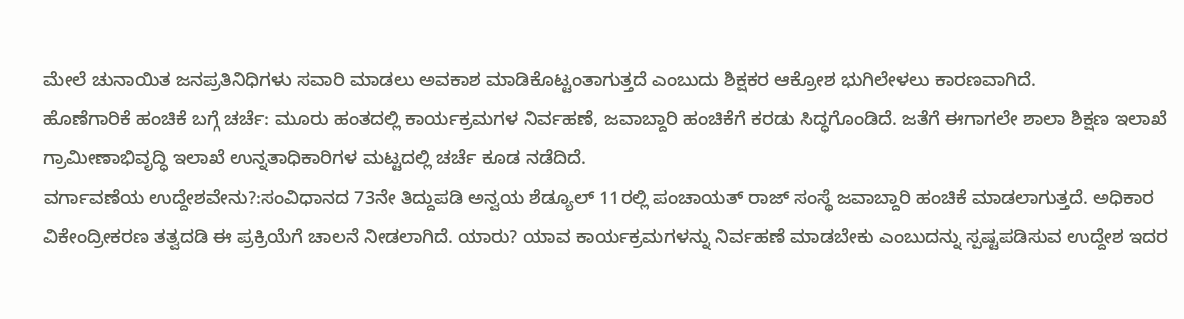ಮೇಲೆ ಚುನಾಯಿತ ಜನಪ್ರತಿನಿಧಿಗಳು ಸವಾರಿ ಮಾಡಲು ಅವಕಾಶ ಮಾಡಿಕೊಟ್ಟಂತಾಗುತ್ತದೆ ಎಂಬುದು ಶಿಕ್ಷಕರ ಆಕ್ರೋಶ ಭುಗಿಲೇಳಲು ಕಾರಣವಾಗಿದೆ.
ಹೊಣೆಗಾರಿಕೆ ಹಂಚಿಕೆ ಬಗ್ಗೆ ಚರ್ಚೆ: ಮೂರು ಹಂತದಲ್ಲಿ ಕಾರ್ಯಕ್ರಮಗಳ ನಿರ್ವಹಣೆ, ಜವಾಬ್ದಾರಿ ಹಂಚಿಕೆಗೆ ಕರಡು ಸಿದ್ಧಗೊಂಡಿದೆ. ಜತೆಗೆ ಈಗಾಗಲೇ ಶಾಲಾ ಶಿಕ್ಷಣ ಇಲಾಖೆ ಗ್ರಾಮೀಣಾಭಿವೃದ್ಧಿ ಇಲಾಖೆ ಉನ್ನತಾಧಿಕಾರಿಗಳ ಮಟ್ಟದಲ್ಲಿ ಚರ್ಚೆ ಕೂಡ ನಡೆದಿದೆ.
ವರ್ಗಾವಣೆಯ ಉದ್ದೇಶವೇನು?:ಸಂವಿಧಾನದ 73ನೇ ತಿದ್ದುಪಡಿ ಅನ್ವಯ ಶೆಡ್ಯೂಲ್ 11ರಲ್ಲಿ ಪಂಚಾಯತ್ ರಾಜ್ ಸಂಸ್ಥೆ ಜವಾಬ್ದಾರಿ ಹಂಚಿಕೆ ಮಾಡಲಾಗುತ್ತದೆ. ಅಧಿಕಾರ ವಿಕೇಂದ್ರೀಕರಣ ತತ್ವದಡಿ ಈ ಪ್ರಕ್ರಿಯೆಗೆ ಚಾಲನೆ ನೀಡಲಾಗಿದೆ. ಯಾರು? ಯಾವ ಕಾರ್ಯಕ್ರಮಗಳನ್ನು ನಿರ್ವಹಣೆ ಮಾಡಬೇಕು ಎಂಬುದನ್ನು ಸ್ಪಷ್ಟಪಡಿಸುವ ಉದ್ದೇಶ ಇದರ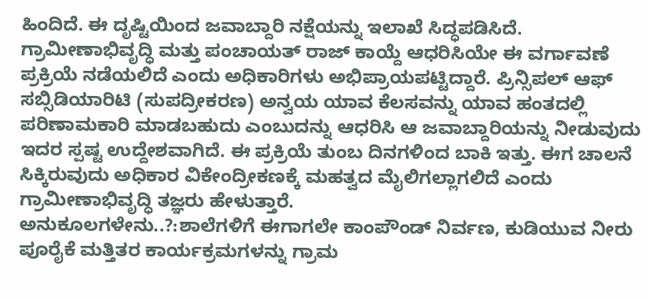ಹಿಂದಿದೆ. ಈ ದೃಷ್ಟಿಯಿಂದ ಜವಾಬ್ದಾರಿ ನಕ್ಷೆಯನ್ನು ಇಲಾಖೆ ಸಿದ್ಧಪಡಿಸಿದೆ. ಗ್ರಾಮೀಣಾಭಿವೃದ್ಧಿ ಮತ್ತು ಪಂಚಾಯತ್ ರಾಜ್ ಕಾಯ್ದೆ ಆಧರಿಸಿಯೇ ಈ ವರ್ಗಾವಣೆ ಪ್ರಕ್ರಿಯೆ ನಡೆಯಲಿದೆ ಎಂದು ಅಧಿಕಾರಿಗಳು ಅಭಿಪ್ರಾಯಪಟ್ಟಿದ್ದಾರೆ. ಪ್ರಿನ್ಸಿಪಲ್ ಆಫ್ ಸಬ್ಸಿಡಿಯಾರಿಟಿ (ಸುಪದ್ರೀಕರಣ) ಅನ್ವಯ ಯಾವ ಕೆಲಸವನ್ನು ಯಾವ ಹಂತದಲ್ಲಿ ಪರಿಣಾಮಕಾರಿ ಮಾಡಬಹುದು ಎಂಬುದನ್ನು ಆಧರಿಸಿ ಆ ಜವಾಬ್ದಾರಿಯನ್ನು ನೀಡುವುದು ಇದರ ಸ್ಪಷ್ಟ ಉದ್ದೇಶವಾಗಿದೆ. ಈ ಪ್ರಕ್ರಿಯೆ ತುಂಬ ದಿನಗಳಿಂದ ಬಾಕಿ ಇತ್ತು. ಈಗ ಚಾಲನೆ ಸಿಕ್ಕಿರುವುದು ಅಧಿಕಾರ ವಿಕೇಂದ್ರೀಕಣಕ್ಕೆ ಮಹತ್ವದ ಮೈಲಿಗಲ್ಲಾಗಲಿದೆ ಎಂದು ಗ್ರಾಮೀಣಾಭಿವೃದ್ಧಿ ತಜ್ಞರು ಹೇಳುತ್ತಾರೆ.
ಅನುಕೂಲಗಳೇನು..?:ಶಾಲೆಗಳಿಗೆ ಈಗಾಗಲೇ ಕಾಂಪೌಂಡ್ ನಿರ್ವಣ, ಕುಡಿಯುವ ನೀರು ಪೂರೈಕೆ ಮತ್ತಿತರ ಕಾರ್ಯಕ್ರಮಗಳನ್ನು ಗ್ರಾಮ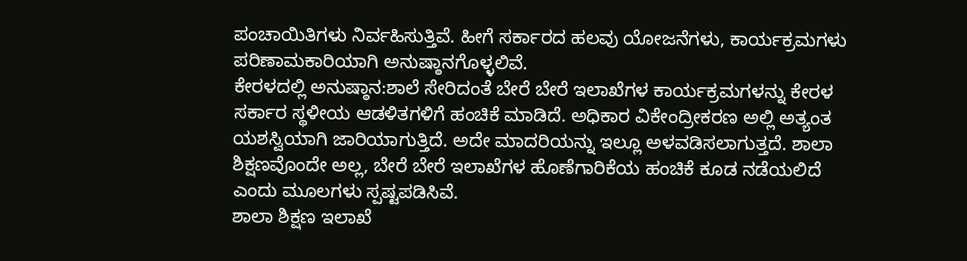ಪಂಚಾಯಿತಿಗಳು ನಿರ್ವಹಿಸುತ್ತಿವೆ. ಹೀಗೆ ಸರ್ಕಾರದ ಹಲವು ಯೋಜನೆಗಳು, ಕಾರ್ಯಕ್ರಮಗಳು ಪರಿಣಾಮಕಾರಿಯಾಗಿ ಅನುಷ್ಠಾನಗೊಳ್ಳಲಿವೆ.
ಕೇರಳದಲ್ಲಿ ಅನುಷ್ಠಾನ:ಶಾಲೆ ಸೇರಿದಂತೆ ಬೇರೆ ಬೇರೆ ಇಲಾಖೆಗಳ ಕಾರ್ಯಕ್ರಮಗಳನ್ನು ಕೇರಳ ಸರ್ಕಾರ ಸ್ಥಳೀಯ ಆಡಳಿತಗಳಿಗೆ ಹಂಚಿಕೆ ಮಾಡಿದೆ. ಅಧಿಕಾರ ವಿಕೇಂದ್ರೀಕರಣ ಅಲ್ಲಿ ಅತ್ಯಂತ ಯಶಸ್ವಿಯಾಗಿ ಜಾರಿಯಾಗುತ್ತಿದೆ. ಅದೇ ಮಾದರಿಯನ್ನು ಇಲ್ಲೂ ಅಳವಡಿಸಲಾಗುತ್ತದೆ. ಶಾಲಾ ಶಿಕ್ಷಣವೊಂದೇ ಅಲ್ಲ, ಬೇರೆ ಬೇರೆ ಇಲಾಖೆಗಳ ಹೊಣೆಗಾರಿಕೆಯ ಹಂಚಿಕೆ ಕೂಡ ನಡೆಯಲಿದೆ ಎಂದು ಮೂಲಗಳು ಸ್ಪಷ್ಟಪಡಿಸಿವೆ.
ಶಾಲಾ ಶಿಕ್ಷಣ ಇಲಾಖೆ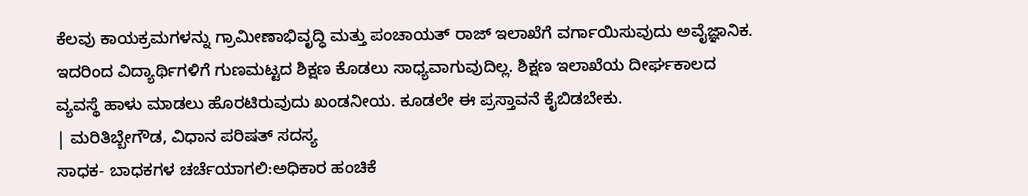ಕೆಲವು ಕಾಯಕ್ರಮಗಳನ್ನು ಗ್ರಾಮೀಣಾಭಿವೃದ್ಧಿ ಮತ್ತು ಪಂಚಾಯತ್ ರಾಜ್ ಇಲಾಖೆಗೆ ವರ್ಗಾಯಿಸುವುದು ಅವೈಜ್ಞಾನಿಕ. ಇದರಿಂದ ವಿದ್ಯಾರ್ಥಿಗಳಿಗೆ ಗುಣಮಟ್ಟದ ಶಿಕ್ಷಣ ಕೊಡಲು ಸಾಧ್ಯವಾಗುವುದಿಲ್ಲ. ಶಿಕ್ಷಣ ಇಲಾಖೆಯ ದೀರ್ಘಕಾಲದ ವ್ಯವಸ್ಥೆ ಹಾಳು ಮಾಡಲು ಹೊರಟಿರುವುದು ಖಂಡನೀಯ. ಕೂಡಲೇ ಈ ಪ್ರಸ್ತಾವನೆ ಕೈಬಿಡಬೇಕು.
| ಮರಿತಿಬ್ಬೇಗೌಡ, ವಿಧಾನ ಪರಿಷತ್ ಸದಸ್ಯ
ಸಾಧಕ- ಬಾಧಕಗಳ ಚರ್ಚೆಯಾಗಲಿ:ಅಧಿಕಾರ ಹಂಚಿಕೆ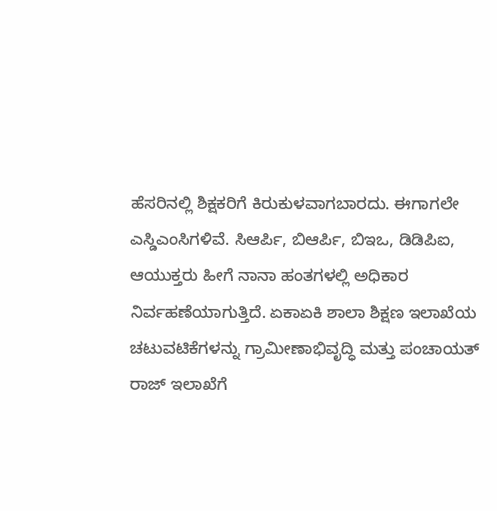ಹೆಸರಿನಲ್ಲಿ ಶಿಕ್ಷಕರಿಗೆ ಕಿರುಕುಳವಾಗಬಾರದು. ಈಗಾಗಲೇ ಎಸ್ಡಿಎಂಸಿಗಳಿವೆ. ಸಿಆರ್ಪಿ, ಬಿಆರ್ಪಿ, ಬಿಇಒ, ಡಿಡಿಪಿಐ, ಆಯುಕ್ತರು ಹೀಗೆ ನಾನಾ ಹಂತಗಳಲ್ಲಿ ಅಧಿಕಾರ ನಿರ್ವಹಣೆಯಾಗುತ್ತಿದೆ. ಏಕಾಏಕಿ ಶಾಲಾ ಶಿಕ್ಷಣ ಇಲಾಖೆಯ ಚಟುವಟಿಕೆಗಳನ್ನು ಗ್ರಾಮೀಣಾಭಿವೃದ್ಧಿ ಮತ್ತು ಪಂಚಾಯತ್ ರಾಜ್ ಇಲಾಖೆಗೆ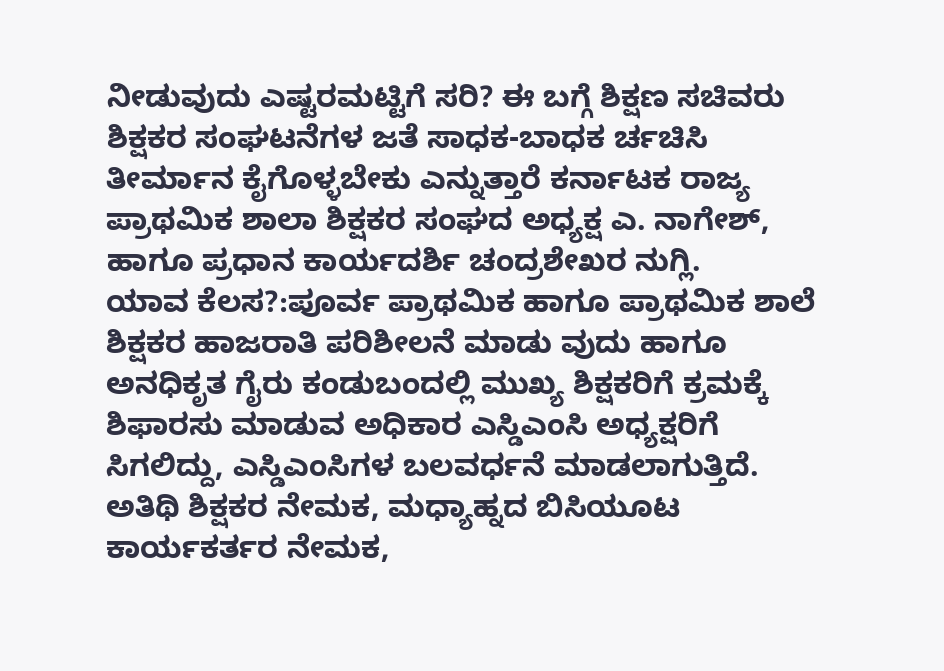ನೀಡುವುದು ಎಷ್ಟರಮಟ್ಟಿಗೆ ಸರಿ? ಈ ಬಗ್ಗೆ ಶಿಕ್ಷಣ ಸಚಿವರು ಶಿಕ್ಷಕರ ಸಂಘಟನೆಗಳ ಜತೆ ಸಾಧಕ-ಬಾಧಕ ರ್ಚಚಿಸಿ ತೀರ್ಮಾನ ಕೈಗೊಳ್ಳಬೇಕು ಎನ್ನುತ್ತಾರೆ ಕರ್ನಾಟಕ ರಾಜ್ಯ ಪ್ರಾಥಮಿಕ ಶಾಲಾ ಶಿಕ್ಷಕರ ಸಂಘದ ಅಧ್ಯಕ್ಷ ಎ. ನಾಗೇಶ್, ಹಾಗೂ ಪ್ರಧಾನ ಕಾರ್ಯದರ್ಶಿ ಚಂದ್ರಶೇಖರ ನುಗ್ಲಿ.
ಯಾವ ಕೆಲಸ?:ಪೂರ್ವ ಪ್ರಾಥಮಿಕ ಹಾಗೂ ಪ್ರಾಥಮಿಕ ಶಾಲೆ ಶಿಕ್ಷಕರ ಹಾಜರಾತಿ ಪರಿಶೀಲನೆ ಮಾಡು ವುದು ಹಾಗೂ ಅನಧಿಕೃತ ಗೈರು ಕಂಡುಬಂದಲ್ಲಿ ಮುಖ್ಯ ಶಿಕ್ಷಕರಿಗೆ ಕ್ರಮಕ್ಕೆ ಶಿಫಾರಸು ಮಾಡುವ ಅಧಿಕಾರ ಎಸ್ಡಿಎಂಸಿ ಅಧ್ಯಕ್ಷರಿಗೆ ಸಿಗಲಿದ್ದು, ಎಸ್ಡಿಎಂಸಿಗಳ ಬಲವರ್ಧನೆ ಮಾಡಲಾಗುತ್ತಿದೆ. ಅತಿಥಿ ಶಿಕ್ಷಕರ ನೇಮಕ, ಮಧ್ಯಾಹ್ನದ ಬಿಸಿಯೂಟ ಕಾರ್ಯಕರ್ತರ ನೇಮಕ,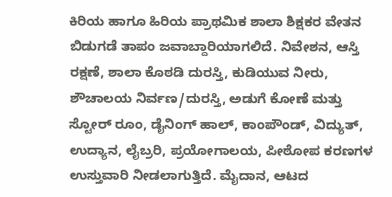ಕಿರಿಯ ಹಾಗೂ ಹಿರಿಯ ಪ್ರಾಥಮಿಕ ಶಾಲಾ ಶಿಕ್ಷಕರ ವೇತನ ಬಿಡುಗಡೆ ತಾಪಂ ಜವಾಬ್ದಾರಿಯಾಗಲಿದೆ. ನಿವೇಶನ, ಆಸ್ತಿ ರಕ್ಷಣೆ, ಶಾಲಾ ಕೊಠಡಿ ದುರಸ್ತಿ, ಕುಡಿಯುವ ನೀರು, ಶೌಚಾಲಯ ನಿರ್ವಣ/ದುರಸ್ತಿ, ಅಡುಗೆ ಕೋಣೆ ಮತ್ತು ಸ್ಟೋರ್ ರೂಂ, ಡೈನಿಂಗ್ ಹಾಲ್, ಕಾಂಪೌಂಡ್, ವಿದ್ಯುತ್, ಉದ್ಯಾನ, ಲೈಬ್ರರಿ, ಪ್ರಯೋಗಾಲಯ, ಪೀಠೋಪ ಕರಣಗಳ ಉಸ್ತುವಾರಿ ನೀಡಲಾಗುತ್ತಿದೆ. ಮೈದಾನ, ಆಟದ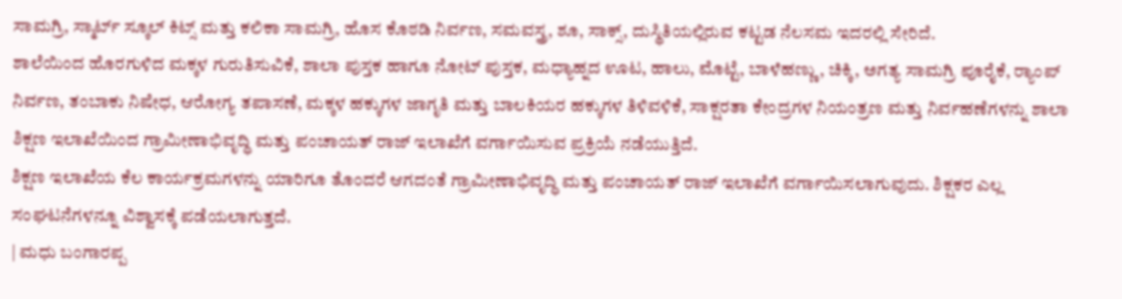ಸಾಮಗ್ರಿ, ಸ್ಮಾರ್ಟ್ ಸ್ಕೂಲ್ ಕಿಟ್ಸ್ ಮತ್ತು ಕಲಿಕಾ ಸಾಮಗ್ರಿ, ಹೊಸ ಕೊಠಡಿ ನಿರ್ವಣ, ಸಮವಸ್ತ್ರ, ಶೂ, ಸಾಕ್ಸ್, ದುಸ್ಥಿತಿಯಲ್ಲಿರುವ ಕಟ್ಟಡ ನೆಲಸಮ ಇದರಲ್ಲಿ ಸೇರಿದೆ.
ಶಾಲೆಯಿಂದ ಹೊರಗುಳಿದ ಮಕ್ಕಳ ಗುರುತಿಸುವಿಕೆ, ಶಾಲಾ ಪುಸ್ತಕ ಹಾಗೂ ನೋಟ್ ಪುಸ್ತಕ, ಮಧ್ಯಾಹ್ನದ ಊಟ, ಹಾಲು, ಮೊಟ್ಟೆ, ಬಾಳೆಹಣ್ಣು, ಚಿಕ್ಕಿ, ಅಗತ್ಯ ಸಾಮಗ್ರಿ ಪೂರೈಕೆ, ರ‍್ಯಾಂಪ್ ನಿರ್ವಣ, ತಂಬಾಕು ನಿಷೇಧ, ಆರೋಗ್ಯ ತಪಾಸಣೆ, ಮಕ್ಕಳ ಹಕ್ಕುಗಳ ಜಾಗೃತಿ ಮತ್ತು ಬಾಲಕಿಯರ ಹಕ್ಕುಗಳ ತಿಳಿವಳಿಕೆ, ಸಾಕ್ಷರತಾ ಕೇಂದ್ರಗಳ ನಿಯಂತ್ರಣ ಮತ್ತು ನಿರ್ವಹಣೆಗಳನ್ನು ಶಾಲಾ ಶಿಕ್ಷಣ ಇಲಾಖೆಯಿಂದ ಗ್ರಾಮೀಣಾಭಿವೃದ್ಧಿ ಮತ್ತು ಪಂಚಾಯತ್ ರಾಜ್ ಇಲಾಖೆಗೆ ವರ್ಗಾಯಿಸುವ ಪ್ರಕ್ರಿಯೆ ನಡೆಯುತ್ತಿದೆ.
ಶಿಕ್ಷಣ ಇಲಾಖೆಯ ಕೆಲ ಕಾರ್ಯಕ್ರಮಗಳನ್ನು ಯಾರಿಗೂ ತೊಂದರೆ ಆಗದಂತೆ ಗ್ರಾಮೀಣಾಭಿವೃದ್ಧಿ ಮತ್ತು ಪಂಚಾಯತ್ ರಾಜ್ ಇಲಾಖೆಗೆ ವರ್ಗಾಯಿಸಲಾಗುವುದು. ಶಿಕ್ಷಕರ ಎಲ್ಲ ಸಂಘಟನೆಗಳನ್ನೂ ವಿಶ್ವಾಸಕ್ಕೆ ಪಡೆಯಲಾಗುತ್ತದೆ.
| ಮಧು ಬಂಗಾರಪ್ಪ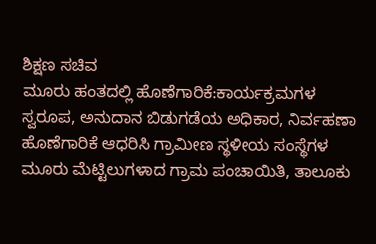ಶಿಕ್ಷಣ ಸಚಿವ
ಮೂರು ಹಂತದಲ್ಲಿ ಹೊಣೆಗಾರಿಕೆ:ಕಾರ್ಯಕ್ರಮಗಳ ಸ್ವರೂಪ, ಅನುದಾನ ಬಿಡುಗಡೆಯ ಅಧಿಕಾರ, ನಿರ್ವಹಣಾ ಹೊಣೆಗಾರಿಕೆ ಆಧರಿಸಿ ಗ್ರಾಮೀಣ ಸ್ಥಳೀಯ ಸಂಸ್ಥೆಗಳ ಮೂರು ಮೆಟ್ಟಿಲುಗಳಾದ ಗ್ರಾಮ ಪಂಚಾಯಿತಿ, ತಾಲೂಕು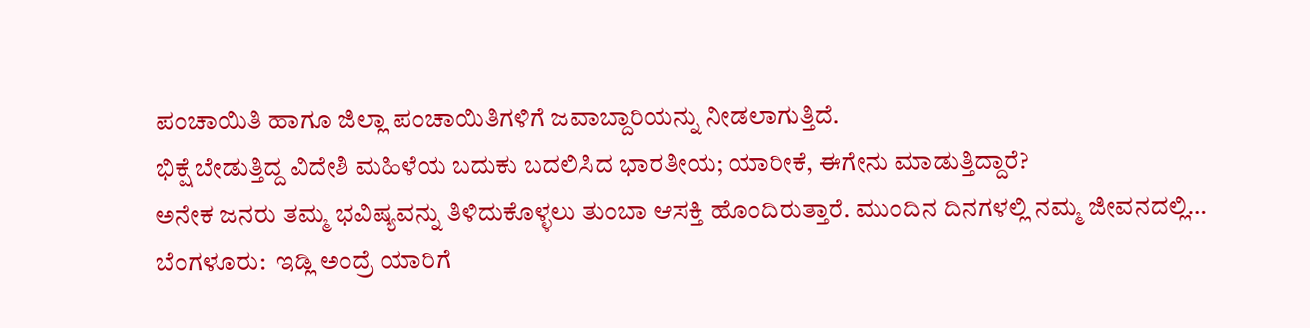ಪಂಚಾಯಿತಿ ಹಾಗೂ ಜಿಲ್ಲಾ ಪಂಚಾಯಿತಿಗಳಿಗೆ ಜವಾಬ್ದಾರಿಯನ್ನು ನೀಡಲಾಗುತ್ತಿದೆ.
ಭಿಕ್ಷೆ ಬೇಡುತ್ತಿದ್ದ ವಿದೇಶಿ ಮಹಿಳೆಯ ಬದುಕು ಬದಲಿಸಿದ ಭಾರತೀಯ; ಯಾರೀಕೆ, ಈಗೇನು ಮಾಡುತ್ತಿದ್ದಾರೆ?
ಅನೇಕ ಜನರು ತಮ್ಮ ಭವಿಷ್ಯವನ್ನು ತಿಳಿದುಕೊಳ್ಳಲು ತುಂಬಾ ಆಸಕ್ತಿ ಹೊಂದಿರುತ್ತಾರೆ. ಮುಂದಿನ ದಿನಗಳಲ್ಲಿ ನಮ್ಮ ಜೀವನದಲ್ಲಿ…
ಬೆಂಗಳೂರು:  ಇಡ್ಲಿ ಅಂದ್ರೆ ಯಾರಿಗೆ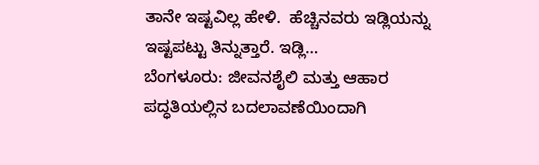ತಾನೇ ಇಷ್ಟವಿಲ್ಲ ಹೇಳಿ.  ಹೆಚ್ಚಿನವರು ಇಡ್ಲಿಯನ್ನು ಇಷ್ಟಪಟ್ಟು ತಿನ್ನುತ್ತಾರೆ. ಇಡ್ಲಿ…
ಬೆಂಗಳೂರು: ಜೀವನಶೈಲಿ ಮತ್ತು ಆಹಾರ ಪದ್ಧತಿಯಲ್ಲಿನ ಬದಲಾವಣೆಯಿಂದಾಗಿ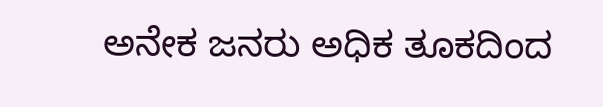ಅನೇಕ ಜನರು ಅಧಿಕ ತೂಕದಿಂದ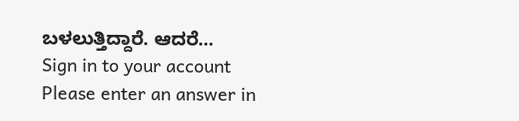ಬಳಲುತ್ತಿದ್ದಾರೆ. ಆದರೆ…
Sign in to your account
Please enter an answer in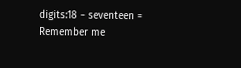digits:18 − seventeen =
Remember me